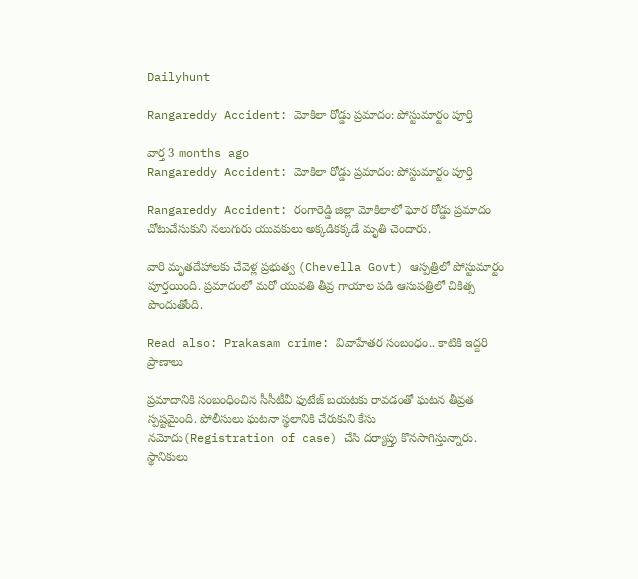Dailyhunt

Rangareddy Accident: మోకిలా రోడ్డు ప్రమాదం: పోస్టుమార్టం పూర్తి

వార్త 3 months ago
Rangareddy Accident: మోకిలా రోడ్డు ప్రమాదం: పోస్టుమార్టం పూర్తి

Rangareddy Accident: రంగారెడ్డి జిల్లా మోకిలాలో ఘోర రోడ్డు ప్రమాదం చోటుచేసుకుని నలుగురు యువకులు అక్కడికక్కడే మృతి చెందారు.

వారి మృతదేహాలకు చేవెళ్ల ప్రభుత్వ (Chevella Govt) ఆస్పత్రిలో పోస్టుమార్టం పూర్తయింది. ప్రమాదంలో మరో యువతి తీవ్ర గాయాల పడి ఆసుపత్రిలో చికిత్స పొందుతోంది.

Read also: Prakasam crime: వివాహేతర సంబంధం.. కాటికి ఇద్దరి ప్రాణాలు

ప్రమాదానికి సంబంధించిన సీసీటీవీ ఫుటేజ్ బయటకు రావడంతో ఘటన తీవ్రత స్పష్టమైంది. పోలీసులు ఘటనా స్థలానికి చేరుకుని కేసు నమోదు(Registration of case) చేసి దర్యాప్తు కొనసాగిస్తున్నారు. స్థానికులు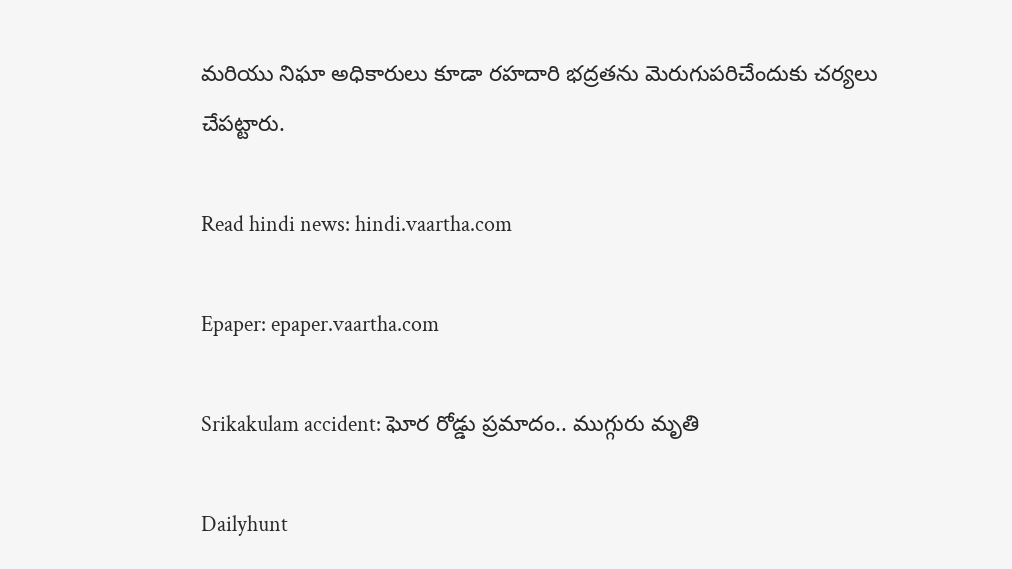మరియు నిఘా అధికారులు కూడా రహదారి భద్రతను మెరుగుపరిచేందుకు చర్యలు చేపట్టారు.

Read hindi news: hindi.vaartha.com

Epaper: epaper.vaartha.com

Srikakulam accident: ఘోర రోడ్డు ప్రమాదం.. ముగ్గురు మృతి

Dailyhunt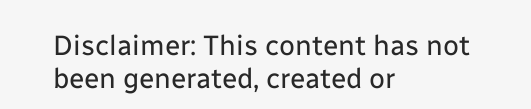Disclaimer: This content has not been generated, created or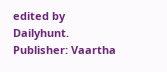edited by Dailyhunt. Publisher: Vaartha